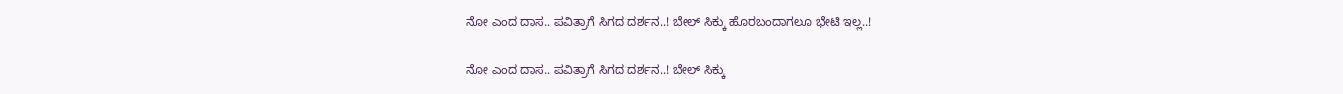ನೋ ಎಂದ ದಾಸ.. ಪವಿತ್ರಾಗೆ ಸಿಗದ ದರ್ಶನ..! ಬೇಲ್ ಸಿಕ್ಕು ಹೊರಬಂದಾಗಲೂ ಭೇಟಿ ಇಲ್ಲ..!

ನೋ ಎಂದ ದಾಸ.. ಪವಿತ್ರಾಗೆ ಸಿಗದ ದರ್ಶನ..! ಬೇಲ್ ಸಿಕ್ಕು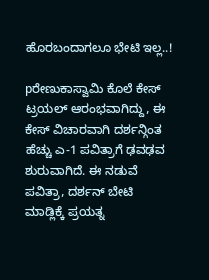ಹೊರಬಂದಾಗಲೂ ಭೇಟಿ ಇಲ್ಲ..!

pರೇಣುಕಾಸ್ವಾಮಿ ಕೊಲೆ ಕೇಸ್ ಟ್ರಯಲ್ ಆರಂಭವಾಗಿದ್ದು, ಈ ಕೇಸ್ ವಿಚಾರವಾಗಿ ದರ್ಶನ್ಗಿಂತ ಹೆಚ್ಚು ಎ-1 ಪವಿತ್ರಾಗೆ ಢವಢವ ಶುರುವಾಗಿದೆ. ಈ ನಡುವೆ ಪವಿತ್ರಾ, ದರ್ಶನ್ ಬೇಟಿ ಮಾಡ್ಲಿಕ್ಕೆ ಪ್ರಯತ್ನ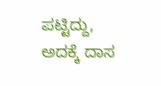ಪಟ್ಟಿದ್ದು, ಅದಕ್ಕೆ ದಾಸ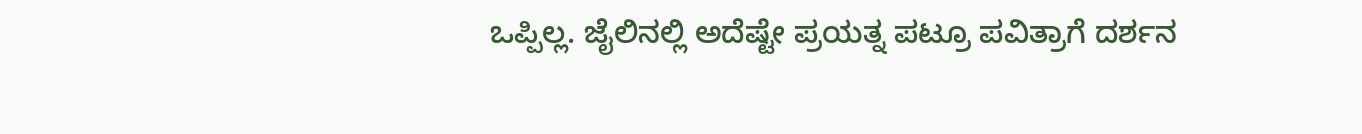ಒಪ್ಪಿಲ್ಲ. ಜೈಲಿನಲ್ಲಿ ಅದೆಷ್ಟೇ ಪ್ರಯತ್ನ ಪಟ್ರೂ ಪವಿತ್ರಾಗೆ ದರ್ಶನ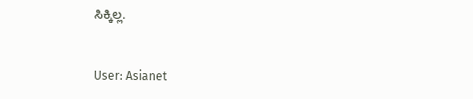ಸಿಕ್ಕಿಲ್ಲ.


User: Asianet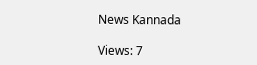News Kannada

Views: 7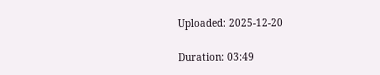Uploaded: 2025-12-20

Duration: 03:49